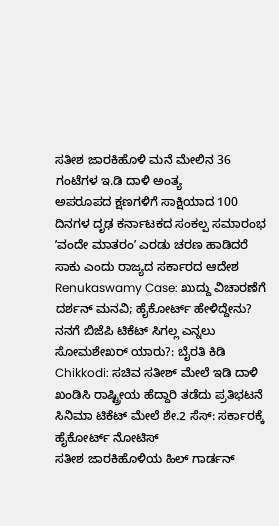ಸತೀಶ ಜಾರಕಿಹೊಳಿ ಮನೆ ಮೇಲಿನ 36 ಗಂಟೆಗಳ ಇ.ಡಿ ದಾಳಿ ಅಂತ್ಯ
ಅಪರೂಪದ ಕ್ಷಣಗಳಿಗೆ ಸಾಕ್ಷಿಯಾದ 100 ದಿನಗಳ ದೃಢ ಕರ್ನಾಟಕದ ಸಂಕಲ್ಪ ಸಮಾರಂಭ
ʼವಂದೇ ಮಾತರಂʼ ಎರಡು ಚರಣ ಹಾಡಿದರೆ ಸಾಕು ಎಂದು ರಾಜ್ಯದ ಸರ್ಕಾರದ ಆದೇಶ
Renukaswamy Case: ಖುದ್ದು ವಿಚಾರಣೆಗೆ ದರ್ಶನ್ ಮನವಿ; ಹೈಕೋರ್ಟ್ ಹೇಳಿದ್ದೇನು?
ನನಗೆ ಬಿಜೆಪಿ ಟಿಕೆಟ್ ಸಿಗಲ್ಲ ಎನ್ನಲು ಸೋಮಶೇಖರ್ ಯಾರು?: ಬೈರತಿ ಕಿಡಿ
Chikkodi: ಸಚಿವ ಸತೀಶ್ ಮೇಲೆ ಇಡಿ ದಾಳಿ ಖಂಡಿಸಿ ರಾಷ್ಟ್ರೀಯ ಹೆದ್ದಾರಿ ತಡೆದು ಪ್ರತಿಭಟನೆ
ಸಿನಿಮಾ ಟಿಕೆಟ್ ಮೇಲೆ ಶೇ.2 ಸೆಸ್: ಸರ್ಕಾರಕ್ಕೆ ಹೈಕೋರ್ಟ್ ನೋಟಿಸ್
ಸತೀಶ ಜಾರಕಿಹೊಳಿಯ ಹಿಲ್ ಗಾರ್ಡನ್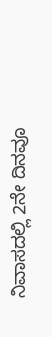ನಿವಾಸದಲ್ಲಿ 2ನೇ ದಿನವೂ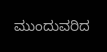ಮುಂದುವರಿದ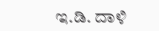ಇ.ಡಿ. ದಾಳಿ